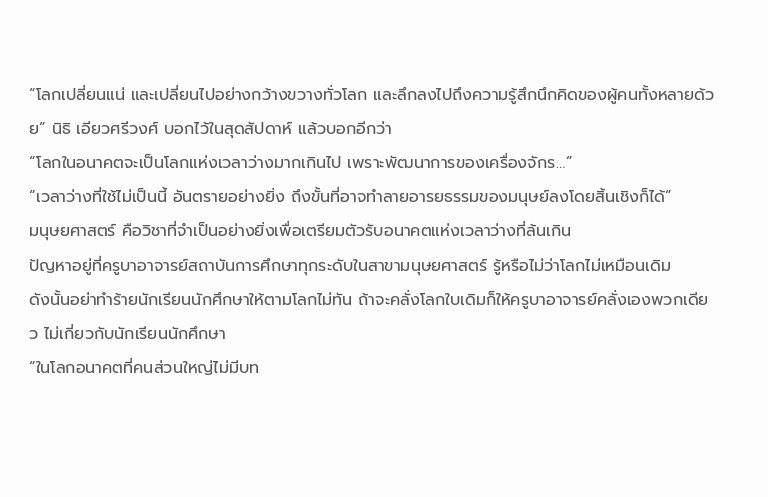“โลกเปลี่ยนแน่ และเปลี่ยนไปอย่างกว้างขวางทั่วโลก และลึกลงไปถึงความรู้สึกนึกคิดของผู้คนทั้งหลายด้วย” นิธิ เอียวศรีวงศ์ บอกไว้ในสุดสัปดาห์ แล้วบอกอีกว่า
“โลกในอนาคตจะเป็นโลกแห่งเวลาว่างมากเกินไป เพราะพัฒนาการของเครื่องจักร…”
“เวลาว่างที่ใช้ไม่เป็นนี้ อันตรายอย่างยิ่ง ถึงขั้นที่อาจทำลายอารยธรรมของมนุษย์ลงโดยสิ้นเชิงก็ได้”
มนุษยศาสตร์ คือวิชาที่จำเป็นอย่างยิ่งเพื่อเตรียมตัวรับอนาคตแห่งเวลาว่างที่ล้นเกิน
ปัญหาอยู่ที่ครูบาอาจารย์สถาบันการศึกษาทุกระดับในสาขามนุษยศาสตร์ รู้หรือไม่ว่าโลกไม่เหมือนเดิม
ดังนั้นอย่าทำร้ายนักเรียนนักศึกษาให้ตามโลกไม่ทัน ถ้าจะคลั่งโลกใบเดิมก็ให้ครูบาอาจารย์คลั่งเองพวกเดียว ไม่เกี่ยวกับนักเรียนนักศึกษา
“ในโลกอนาคตที่คนส่วนใหญ่ไม่มีบท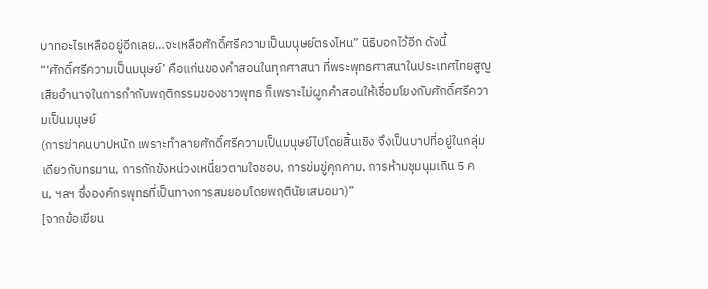บาทอะไรเหลืออยู่อีกเลย…จะเหลือศักดิ์ศรีความเป็นมนุษย์ตรงไหน” นิธิบอกไว้อีก ดังนี้
“‘ศักดิ์ศรีความเป็นมนุษย์’ คือแก่นของคำสอนในทุกศาสนา ที่พระพุทธศาสนาในประเทศไทยสูญเสียอำนาจในการกำกับพฤติกรรมของชาวพุทธ ก็เพราะไม่ผูกคำสอนให้เชื่อมโยงกับศักดิ์ศรีความเป็นมนุษย์
(การฆ่าคนบาปหนัก เพราะทำลายศักดิ์ศรีความเป็นมนุษย์ไปโดยสิ้นเชิง จึงเป็นบาปที่อยู่ในกลุ่มเดียวกับทรมาน, การกักขังหน่วงเหนี่ยวตามใจชอบ, การข่มขู่คุกคาม, การห้ามชุมนุมเกิน 5 คน, ฯลฯ ซึ่งองค์กรพุทธที่เป็นทางการสมยอมโดยพฤตินัยเสมอมา)”
[จากข้อเขียน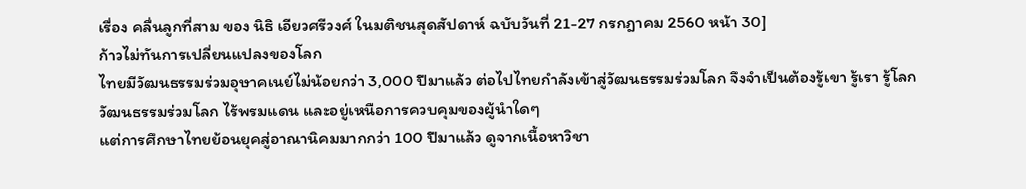เรื่อง คลื่นลูกที่สาม ของ นิธิ เอียวศรีวงศ์ ในมติชนสุดสัปดาห์ ฉบับวันที่ 21-27 กรกฎาคม 2560 หน้า 30]
ก้าวไม่ทันการเปลี่ยนแปลงของโลก
ไทยมีวัฒนธรรมร่วมอุษาคเนย์ไม่น้อยกว่า 3,000 ปีมาแล้ว ต่อไปไทยกำลังเข้าสู่วัฒนธรรมร่วมโลก จึงจำเป็นต้องรู้เขา รู้เรา รู้โลก
วัฒนธรรมร่วมโลก ไร้พรมแดน และอยู่เหนือการควบคุมของผู้นำใดๆ
แต่การศึกษาไทยย้อนยุคสู่อาณานิคมมากกว่า 100 ปีมาแล้ว ดูจากเนื้อหาวิชา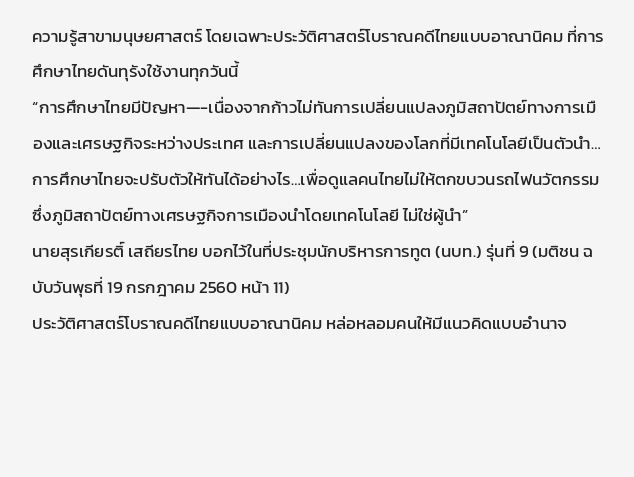ความรู้สาขามนุษยศาสตร์ โดยเฉพาะประวัติศาสตร์โบราณคดีไทยแบบอาณานิคม ที่การศึกษาไทยดันทุรังใช้งานทุกวันนี้
“การศึกษาไทยมีปัญหา—-เนื่องจากก้าวไม่ทันการเปลี่ยนแปลงภูมิสถาปัตย์ทางการเมืองและเศรษฐกิจระหว่างประเทศ และการเปลี่ยนแปลงของโลกที่มีเทคโนโลยีเป็นตัวนำ…การศึกษาไทยจะปรับตัวให้ทันได้อย่างไร…เพื่อดูแลคนไทยไม่ให้ตกขบวนรถไฟนวัตกรรม ซึ่งภูมิสถาปัตย์ทางเศรษฐกิจการเมืองนำโดยเทคโนโลยี ไม่ใช่ผู้นำ”
นายสุรเกียรติ์ เสถียรไทย บอกไว้ในที่ประชุมนักบริหารการทูต (นบท.) รุ่นที่ 9 (มติชน ฉบับวันพุธที่ 19 กรกฎาคม 2560 หน้า 11)
ประวัติศาสตร์โบราณคดีไทยแบบอาณานิคม หล่อหลอมคนให้มีแนวคิดแบบอำนาจ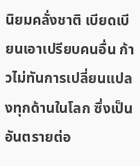นิยมคลั่งชาติ เบียดเบียนเอาเปรียบคนอื่น ก้าวไม่ทันการเปลี่ยนแปลงทุกด้านในโลก ซึ่งเป็นอันตรายต่อ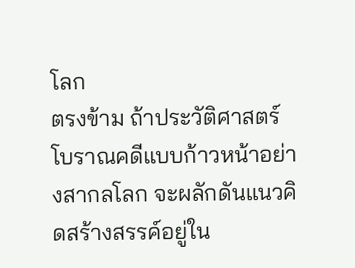โลก
ตรงข้าม ถ้าประวัติศาสตร์โบราณคดีแบบก้าวหน้าอย่างสากลโลก จะผลักดันแนวคิดสร้างสรรค์อยู่ใน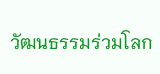วัฒนธรรมร่วมโลก